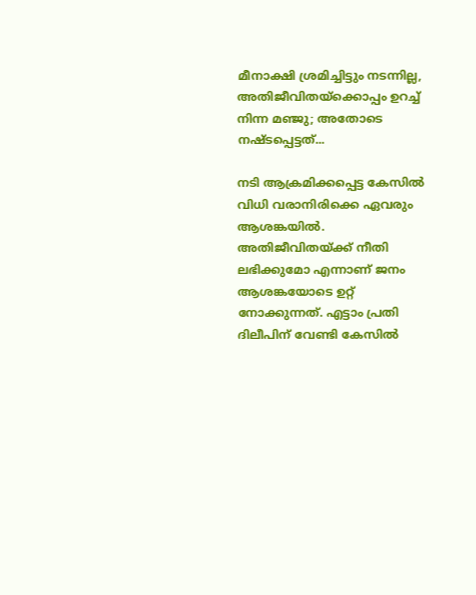മീനാക്ഷി ശ്രമിച്ചിട്ടും നടന്നില്ല, അതിജീവിതയ്ക്കൊപ്പം ഉറച്ച് നിന്ന മഞ്ജു; അതോടെ നഷ്ടപ്പെട്ടത്...

നടി ആക്രമിക്കപ്പെട്ട കേസിൽ വിധി വരാനിരിക്കെ ഏവരും ആശങ്കയിൽ. അതിജീവിതയ്ക്ക് നീതി ലഭിക്കുമോ എന്നാണ് ജനം ആശങ്കയോടെ ഉറ്റ് നോക്കുന്നത്. എട്ടാം പ്രതി ദിലീപിന് വേണ്ടി കേസിൽ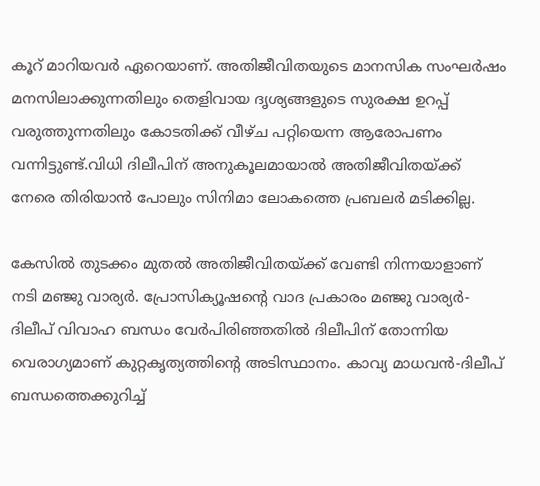കൂറ് മാറിയവർ ഏറെയാണ്. അതിജീവിതയുടെ മാനസിക സംഘർഷം മനസിലാക്കുന്നതിലും തെളിവായ ദൃശ്യങ്ങളു‌ടെ സുരക്ഷ ഉറപ്പ് വരുത്തുന്നതിലും കോടതിക്ക് വീഴ്ച പറ്റിയെന്ന ആരോപണം വന്നി‌ട്ടുണ്ട്.വിധി ദിലീപിന് അനുകൂലമായാൽ അതിജീവിതയ്ക്ക് നേരെ തിരിയാൻ പോലും സിനിമാ ലോകത്തെ പ്രബലർ മടിക്കില്ല.

കേസിൽ തുട‌ക്കം മുതൽ അതിജീവിതയ്ക്ക് വേണ്ടി നിന്നയാളാണ് നടി മഞ്ജു വാര്യർ. പ്രോസിക്യൂഷന്റെ വാദ പ്രകാരം മഞ്ജു വാര്യർ-ദിലീപ് വിവാഹ ബന്ധം വേർപിരിഞ്ഞതിൽ ദിലീപിന് തോന്നിയ വെരാഗ്യമാണ് കുറ്റകൃത്യത്തിന്റെ അടിസ്ഥാനം. കാവ്യ മാധവൻ-ദിലീപ് ബന്ധത്തെക്കുറിച്ച്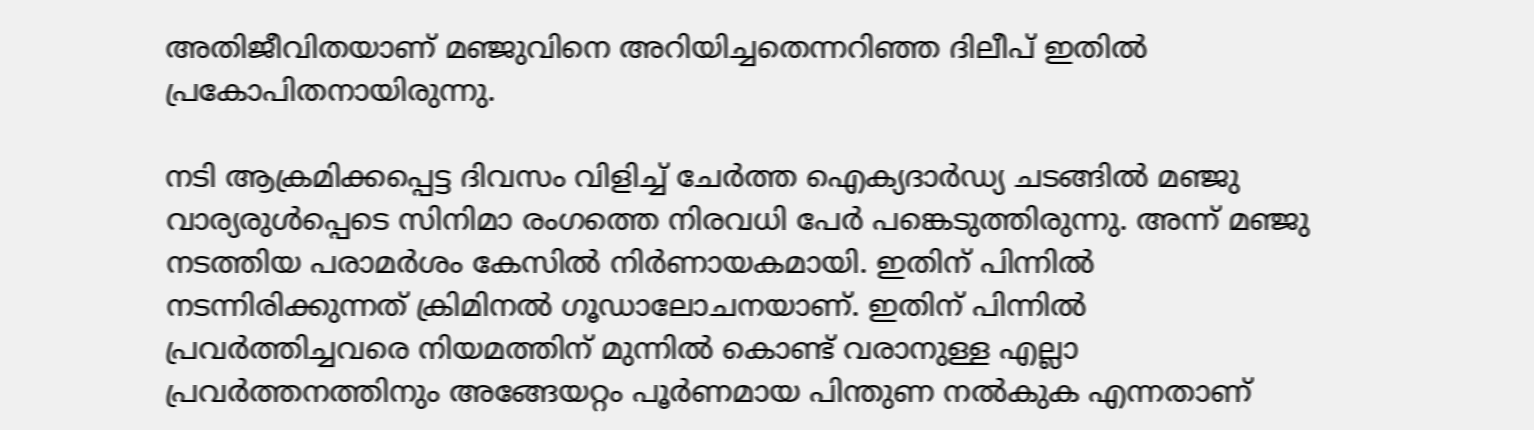അതിജീവിതയാണ് മഞ്ജുവിനെ അറിയിച്ചതെന്നറിഞ്ഞ ദിലീപ് ഇതിൽ പ്രകോപിതനായിരുന്നു.

നടി ആക്രമിക്കപ്പെട്ട ദിവസം വിളിച്ച് ചേർത്ത ഐക്യദാർഡ്യ ചടങ്ങിൽ മഞ്ജു വാര്യരുൾപ്പെടെ സിനിമാ രംഗത്തെ നിരവധി പേർ പങ്കെടുത്തിരുന്നു. അന്ന് മഞ്ജു നടത്തിയ പരാമർശം കേസിൽ‌ നിർണായകമായി. ഇതിന് പിന്നിൽ നടന്നിരിക്കുന്നത് ക്രിമിനൽ ഗൂഡാലോചനയാണ്. ഇതിന് പിന്നിൽ പ്രവർത്തിച്ചവരെ നിയമത്തിന് മുന്നിൽ കൊണ്ട് വരാനുള്ള എല്ലാ പ്രവർത്തനത്തിനും അങ്ങേയറ്റം പൂർണമായ പിന്തുണ നൽകുക എന്നതാണ്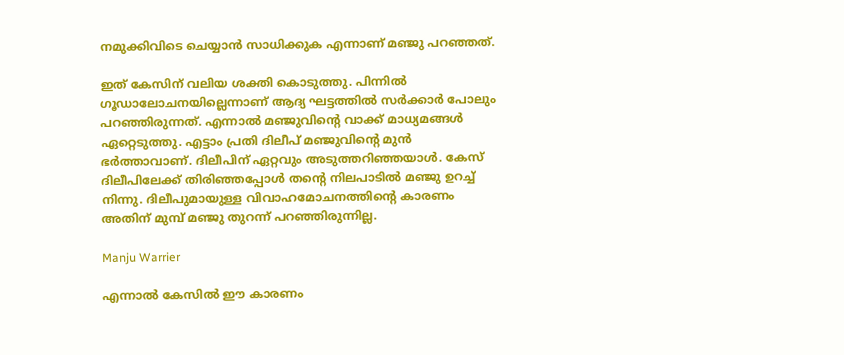നമുക്കിവിടെ ചെയ്യാൻ സാധിക്കുക എന്നാണ് മഞ്ജു പറഞ്ഞത്.

ഇത് കേസിന് വലിയ ശക്തി കൊടുത്തു. പിന്നിൽ ഗൂഡാലോചനയില്ലെന്നാണ് ആദ്യ ഘട്ടത്തിൽ സർക്കാർ പോലും പറഞ്ഞിരുന്നത്. എന്നാൽ മഞ്ജുവിന്റെ വാക്ക് മാധ്യമങ്ങൾ ഏറ്റെടുത്തു. എട്ടാം പ്രതി ദിലീപ് മഞ്ജുവിന്റെ മുൻ ഭർത്താവാണ്. ദിലീപിന് ഏറ്റവും അടുത്തറിഞ്ഞയാൾ. കേസ് ദിലീപിലേക്ക് തിരിഞ്ഞപ്പോൾ തന്റെ നിലപാടിൽ മഞ്ജു ഉറച്ച് നിന്നു. ദിലീപുമായുള്ള വിവാഹമോചനത്തിന്റെ കാരണം അതിന് മുമ്പ് മഞ്ജു തുറന്ന് പറഞ്ഞിരുന്നില്ല.

Manju Warrier

എന്നാൽ കേസിൽ ഈ കാരണം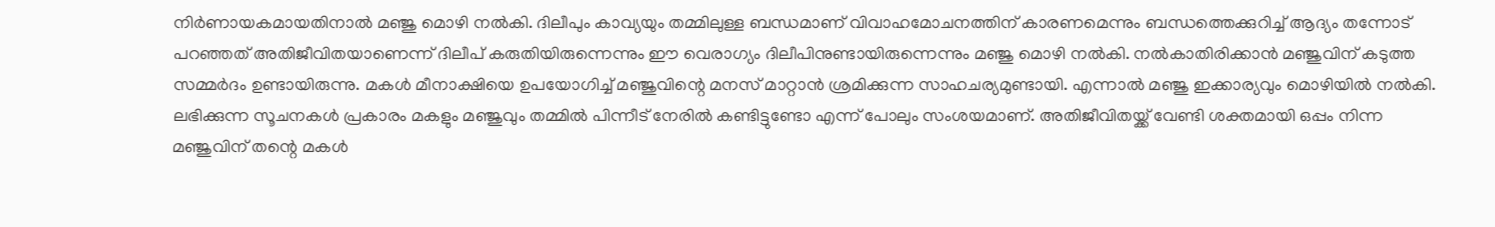നിർണായകമായതിനാൽ മഞ്ജു മൊഴി നൽകി. ദിലീപും കാവ്യയും തമ്മിലുള്ള ബന്ധമാണ് വിവാഹമോചനത്തിന് കാരണമെന്നും ബന്ധത്തെക്കുറിച്ച് ആദ്യം തന്നോട് പറഞ്ഞത് അതിജീവിതയാണെന്ന് ദിലീപ് കരുതിയിരുന്നെന്നും ഈ വെരാഗ്യം ദിലീപിനുണ്ടായിരുന്നെന്നും മഞ്ജു മൊഴി നൽകി. നൽകാതിരിക്കാൻ മഞ്ജുവിന് കടുത്ത സമ്മർദം ഉണ്ടായിരുന്നു. മകൾ മീനാക്ഷിയെ ഉപയോഗിച്ച് മഞ്ജുവിന്റെ മനസ് മാറ്റാൻ ശ്രമിക്കുന്ന സാഹചര്യമുണ്ടായി. എന്നാൽ മഞ്ജു ഇക്കാര്യവും മൊഴിയിൽ നൽകി. ലഭിക്കുന്ന സൂചനകൾ പ്രകാരം മകളും മഞ്ജുവും തമ്മിൽ പിന്നീട് നേരിൽ കണ്ടിട്ടുണ്ടോ എന്ന് പോലും സംശയമാണ്. അതിജീവിതയ്ക്ക് വേണ്ടി ശക്തമായി ഒപ്പം നിന്ന മഞ്ജുവിന് തന്റെ മകൾ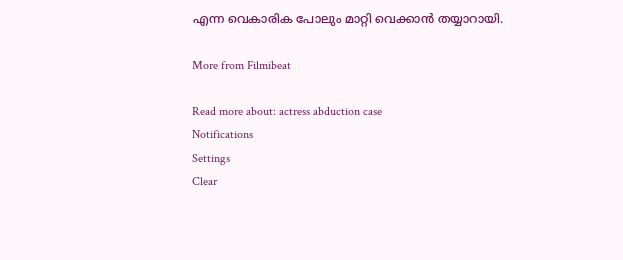എന്ന വെകാരിക പോലും മാറ്റി വെക്കാൻ തയ്യാറായി.

More from Filmibeat

Read more about: actress abduction case
Notifications
Settings
Clear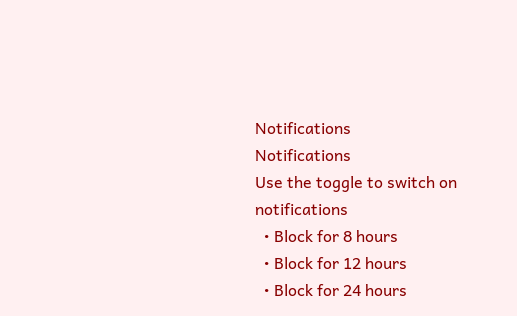Notifications
Notifications
Use the toggle to switch on notifications
  • Block for 8 hours
  • Block for 12 hours
  • Block for 24 hours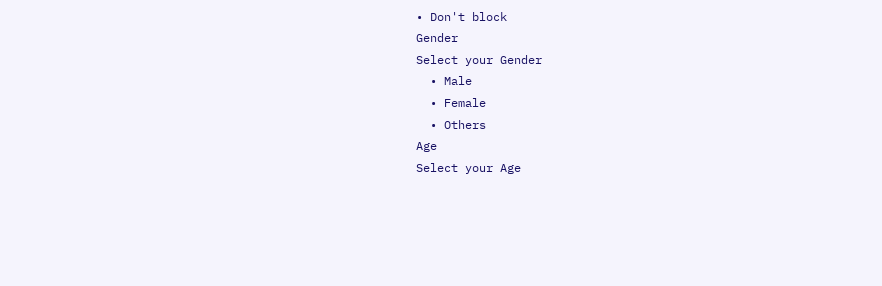• Don't block
Gender
Select your Gender
  • Male
  • Female
  • Others
Age
Select your Age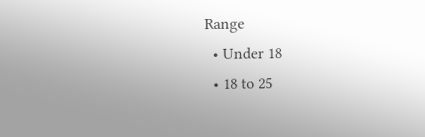Range
  • Under 18
  • 18 to 25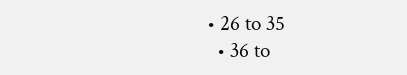• 26 to 35
  • 36 to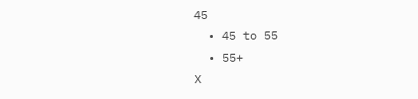45
  • 45 to 55
  • 55+
X